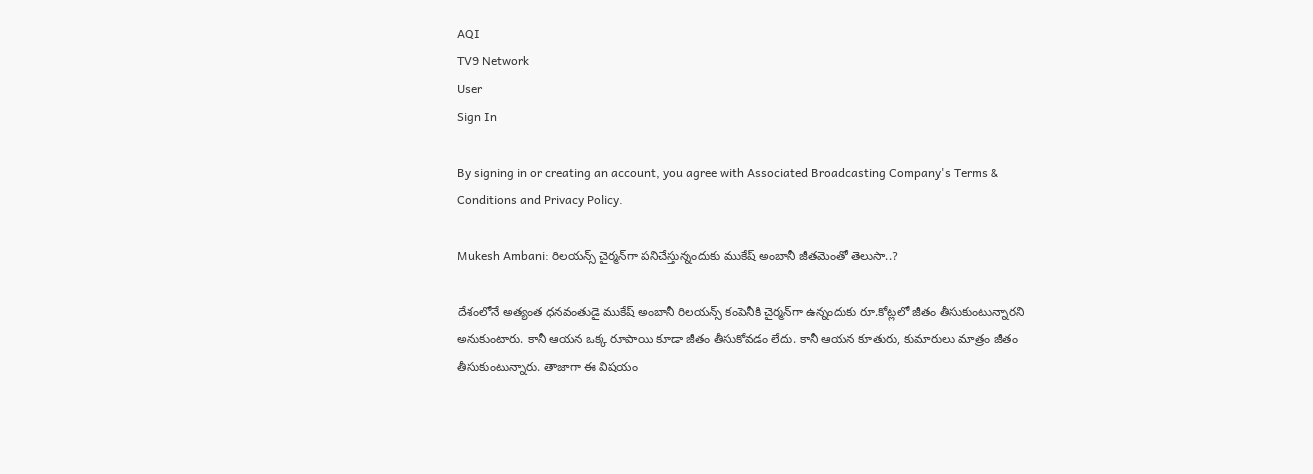AQI
TV9 Network
User
Sign In

By signing in or creating an account, you agree with Associated Broadcasting Company's Terms & Conditions and Privacy Policy.

Mukesh Ambani: రిలయన్స్ చైర్మన్‌గా పనిచేస్తున్నందుకు ముకేష్ అంబానీ జీతమెంతో తెలుసా..?

దేశంలోనే అత్యంత ధనవంతుడై ముకేష్ అంబానీ రిలయన్స్ కంపెనీకి చైర్మన్‌గా ఉన్నందుకు రూ.కోట్లలో జీతం తీసుకుంటున్నారని అనుకుంటారు. కానీ ఆయన ఒక్క రూపాయి కూడా జీతం తీసుకోవడం లేదు. కానీ ఆయన కూతురు, కుమారులు మాత్రం జీతం తీసుకుంటున్నారు. తాజాగా ఈ విషయం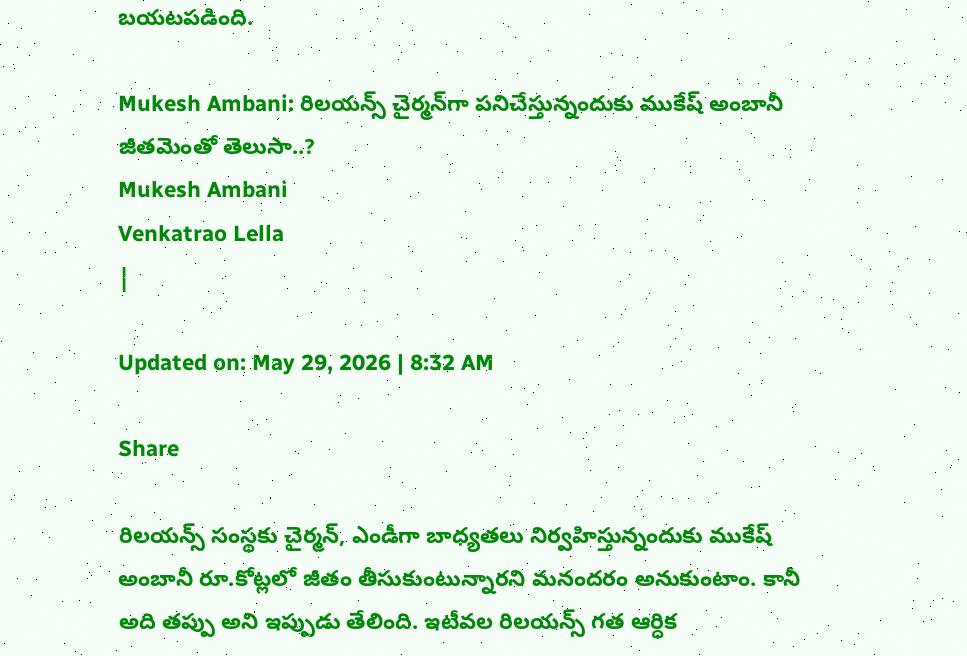బయటపడింది.

Mukesh Ambani: రిలయన్స్ చైర్మన్‌గా పనిచేస్తున్నందుకు ముకేష్ అంబానీ జీతమెంతో తెలుసా..?
Mukesh Ambani
Venkatrao Lella
|

Updated on: May 29, 2026 | 8:32 AM

Share

రిలయన్స్ సంస్థకు చైర్మన్‌, ఎండీగా బాధ్యతలు నిర్వహిస్తున్నందుకు ముకేష్ అంబానీ రూ.కోట్లలో జీతం తీసుకుంటున్నారని మనందరం అనుకుంటాం. కానీ అది తప్పు అని ఇప్పుడు తేలింది. ఇటీవల రిలయన్స్ గత ఆర్ధిక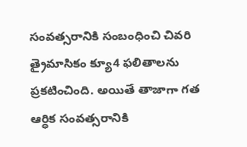సంవత్సరానికి సంబంధించి చివరి త్రైమాసికం క్యూ4 ఫలితాలను ప్రకటించింది. అయితే తాజాగా గత ఆర్ధిక సంవత్సరానికి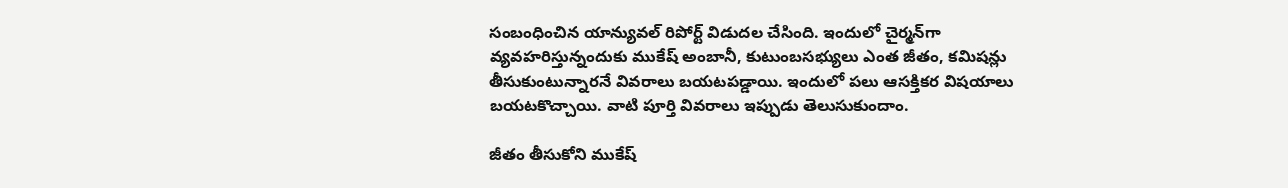సంబంధించిన యాన్యువల్ రిపోర్ట్ విడుదల చేసింది. ఇందులో చైర్మన్‌గా వ్యవహరిస్తున్నందుకు ముకేష్ అంబానీ, కుటుంబసభ్యులు ఎంత జీతం, కమిషన్లు తీసుకుంటున్నారనే వివరాలు బయటపడ్డాయి. ఇందులో పలు ఆసక్తికర విషయాలు బయటకొచ్చాయి. వాటి పూర్తి వివరాలు ఇప్పుడు తెలుసుకుందాం.

జీతం తీసుకోని ముకేష్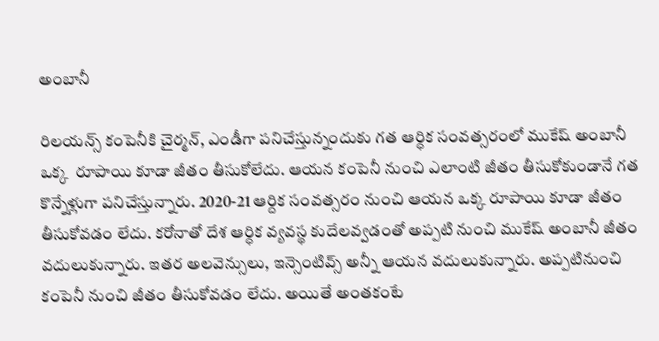అంబానీ

రిలయన్స్ కంపెనీకి చైర్మన్, ఎండీగా పనిచేస్తున్నందుకు గత ఆర్ధిక సంవత్సరంలో ముకేష్ అంబానీ ఒక్క  రూపాయి కూడా జీతం తీసుకోలేదు. ఆయన కంపెనీ నుంచి ఎలాంటి జీతం తీసుకోకుండానే గత కొన్నేళ్లుగా పనిచేస్తున్నారు. 2020-21 ఆర్దిక సంవత్సరం నుంచి ఆయన ఒక్క రూపాయి కూడా జీతం తీసుకోవడం లేదు. కరోనాతో దేశ ఆర్ధిక వ్యవస్థ కుదేలవ్వడంతో అప్పటి నుంచి ముకేష్ అంబానీ జీతం వదులుకున్నారు. ఇతర అలవెన్సులు, ఇన్సెంటివ్స్ అన్నీ ఆయన వదులుకున్నారు. అప్పటినుంచి కంపెనీ నుంచి జీతం తీసుకోవడం లేదు. అయితే అంతకంటే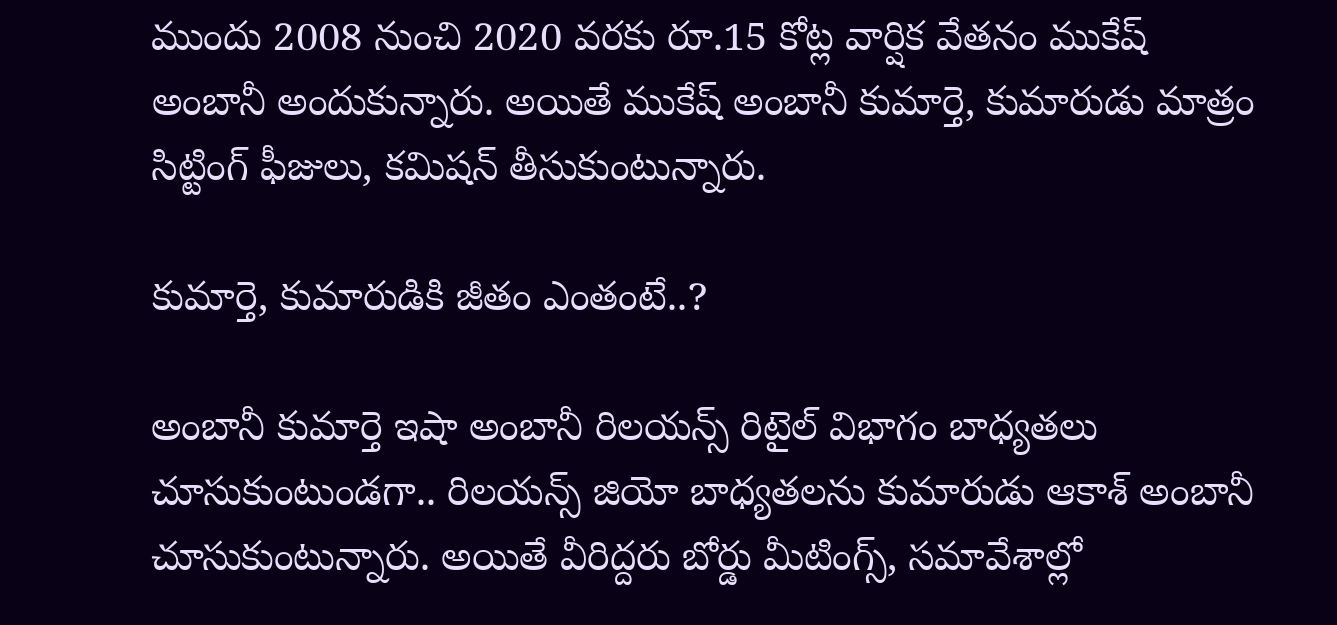ముందు 2008 నుంచి 2020 వరకు రూ.15 కోట్ల వార్షిక వేతనం ముకేష్ అంబానీ అందుకున్నారు. అయితే ముకేష్ అంబానీ కుమార్తె, కుమారుడు మాత్రం సిట్టింగ్ ఫీజులు, కమిషన్ తీసుకుంటున్నారు.

కుమార్తె, కుమారుడికి జీతం ఎంతంటే..?

అంబానీ కుమార్తె ఇషా అంబానీ రిలయన్స్ రిటైల్ విభాగం బాధ్యతలు చూసుకుంటుండగా.. రిలయన్స్ జియో బాధ్యతలను కుమారుడు ఆకాశ్ అంబానీ చూసుకుంటున్నారు. అయితే వీరిద్దరు బోర్డు మీటింగ్స్, సమావేశాల్లో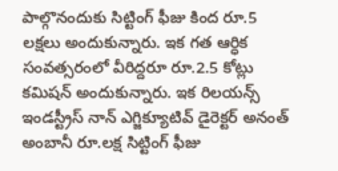పాల్గొనందుకు సిట్టింగ్ ఫీజు కింద రూ.5 లక్షలు అందుకున్నారు. ఇక గత ఆర్ధిక సంవత్సరంలో వీరిద్దరూ రూ.2.5 కోట్లు కమిషన్ అందుకున్నారు. ఇక రిలయన్స్ ఇండస్ట్రీస్ నాన్ ఎగ్జిక్యూటివ్ డైరెక్టర్ అనంత్ అంబానీ రూ.లక్ష సిట్టింగ్ ఫీజు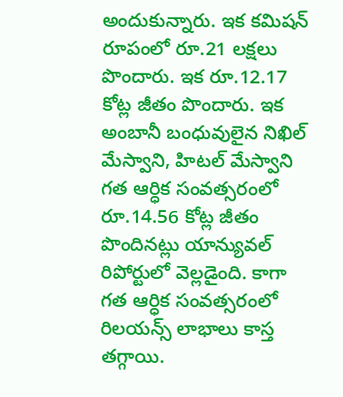అందుకున్నారు. ఇక కమిషన్ రూపంలో రూ.21 లక్షలు పొందారు. ఇక రూ.12.17 కోట్ల జీతం పొందారు. ఇక అంబానీ బంధువులైన నిఖిల్ మేస్వాని, హిటల్ మేస్వాని గత ఆర్ధిక సంవత్సరంలో రూ.14.56 కోట్ల జీతం పొందినట్లు యాన్యువల్ రిపోర్టులో వెల్లడైంది. కాగా గత ఆర్ధిక సంవత్సరంలో రిలయన్స్ లాభాలు కాస్త తగ్గాయి.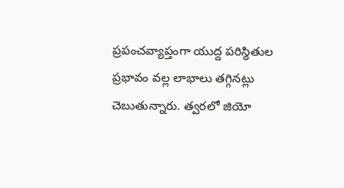ప్రపంచవ్యాప్తంగా యుద్ద పరిస్థితుల ప్రభావం వల్ల లాభాలు తగ్గినట్లు చెబుతున్నారు. త్వరలో జియో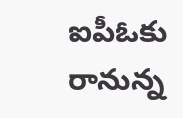ఐపీఓకు రానున్న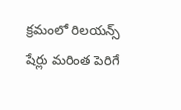క్రమంలో రిలయన్స్ షేర్లు మరింత పెరిగే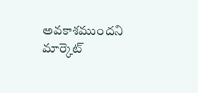అవకాశముందని మార్కెట్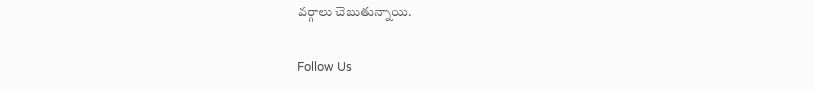వర్గాలు చెబుతున్నాయి.

Follow Us